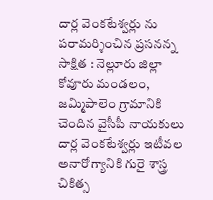దార్ల వెంకటేశ్వర్లు ను పరామర్శించిన ప్రసనన్న
సాక్షిత : నెల్లూరు జిల్లా కోవూరు మండలం, జమ్మిపాలెం గ్రామానికి చెందిన వైసీపీ నాయకులు దార్ల వెంకటేశ్వర్లు ఇటీవల అనారోగ్యానికి గురై శాస్త్ర చికిత్స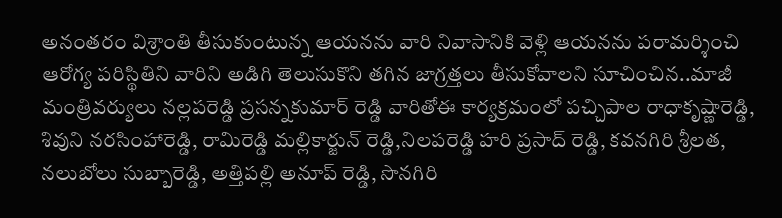అనంతరం విశ్రాంతి తీసుకుంటున్న ఆయనను వారి నివాసానికి వెళ్లి ఆయనను పరామర్శించి ఆరోగ్య పరిస్థితిని వారిని అడిగి తెలుసుకొని తగిన జాగ్రత్తలు తీసుకోవాలని సూచించిన..మాజీ మంత్రివర్యులు నల్లపరెడ్డి ప్రసన్నకుమార్ రెడ్డి వారితోఈ కార్యక్రమంలో పచ్చిపాల రాధాకృష్ణారెడ్డి, శివుని నరసింహారెడ్డి, రామిరెడ్డి మల్లికార్జున్ రెడ్డి,నిలపరెడ్డి హరి ప్రసాద్ రెడ్డి, కవనగిరి శ్రీలత, నలుబోలు సుబ్బారెడ్డి, అత్తిపల్లి అనూప్ రెడ్డి, సొనగిరి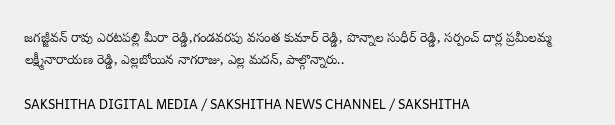జగజ్జీవన్ రావు ఎరటపల్లి మీరా రెడ్డి,గండవరపు వసంత కుమార్ రెడ్డి, పొన్నాల సుధీర్ రెడ్డి, సర్పంచ్ దార్ల ప్రమీలమ్మ లక్ష్మీనారాయణ రెడ్డి, ఎల్లబోయిన నాగరాజు, ఎల్ల మదన్, పాల్గొన్నారు..

SAKSHITHA DIGITAL MEDIA / SAKSHITHA NEWS CHANNEL / SAKSHITHA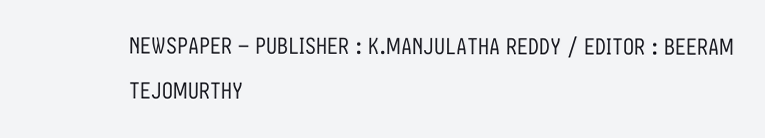NEWSPAPER – PUBLISHER : K.MANJULATHA REDDY / EDITOR : BEERAM TEJOMURTHY